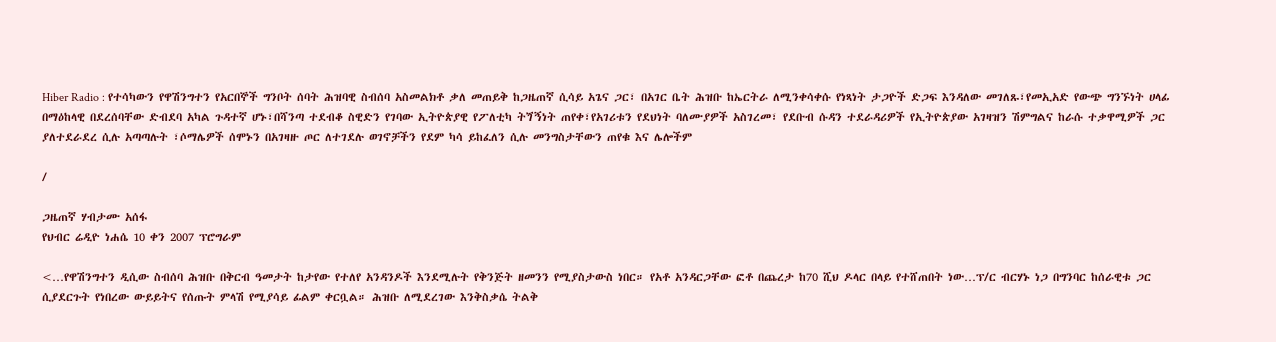Hiber Radio : የተሳካውን የዋሽንግተን የአርበኞች ግንቦት ሰባት ሕዝባዊ ስብሰባ አስመልክቶ ቃለ መጠይቅ ከጋዜጠኛ ሲሳይ አጌና ጋር፣ በአገር ቤት ሕዝቡ ከኤርትራ ለሚንቀሳቀሱ የነጻነት ታጋዮች ድጋፍ እንዳለው መገለጹ፣የመኢአድ የውጭ ግንኙነት ሀላፊ በማዕከላዊ በደረሰባቸው ድብደባ አካል ጉዳተኛ ሆኑ፣በሻንጣ ተደብቆ ስዊድን የገባው ኢትዮጵያዊ የፖለቲካ ትጘኝነት ጠየቀ፣የአገሪቱን የደህነት ባለሙያዎች አስገረመ፣ የደቡብ ሱዳን ተደራዳሪዎች የኢትዮጵያው አገዛዝን ሽምግልና ከራሱ ተቃዋሚዎች ጋር ያለተደራደረ ሲሉ አጣጣሉት ፣ሶማሌዎች ሰሞኑን በአገዛዙ ጦር ለተገደሉ ወገኖቻችን የደም ካሳ ይከፈለን ሲሉ መንግስታቸውን ጠየቁ እና ሌሎችም

/

ጋዜጠኛ ሃብታሙ አሰፋ
የህብር ሬዲዮ ነሐሴ 10 ቀን 2007 ፕሮግራም

<…የዋሽንግተን ዲሲው ስብሰባ ሕዝቡ በቅርብ ዓመታት ከታየው የተለየ አንዳንዶች እንደሚሉት የቅንጅት ዘመንን የሚያስታውስ ነበር። የአቶ አንዳርጋቸው ፎቶ በጨረታ ከ70 ሺህ ዶላር በላይ የተሸጠበት ነው…ፕ/ር ብርሃኑ ነጋ በግንባር ከሰራዊቱ ጋር ሲያደርጉት የነበረው ውይይትና የሰጡት ምላሽ የሚያሳይ ፊልም ቀርቧል። ሕዝቡ ለሚደረገው እንቅስቃሴ ትልቅ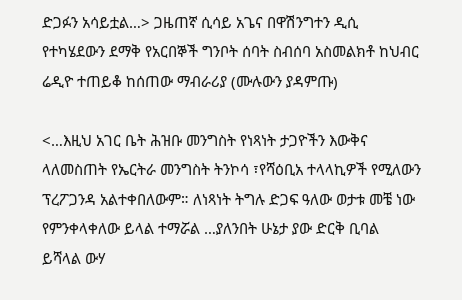ድጋፉን አሳይቷል…> ጋዜጠኛ ሲሳይ አጌና በዋሽንግተን ዲሲ የተካሄደውን ደማቅ የአርበኞች ግንቦት ሰባት ስብሰባ አስመልክቶ ከህብር ሬዲዮ ተጠይቆ ከሰጠው ማብራሪያ (ሙሉውን ያዳምጡ)

<…እዚህ አገር ቤት ሕዝቡ መንግስት የነጻነት ታጋዮችን እውቅና ላለመስጠት የኤርትራ መንግስት ትንኮሳ ፣የሻዕቢአ ተላላኪዎች የሚለውን ፕረፖጋንዳ አልተቀበለውም። ለነጻነት ትግሉ ድጋፍ ዓለው ወታቱ መቼ ነው የምንቀላቀለው ይላል ተማሯል …ያለንበት ሁኔታ ያው ድርቅ ቢባል ይሻላል ውሃ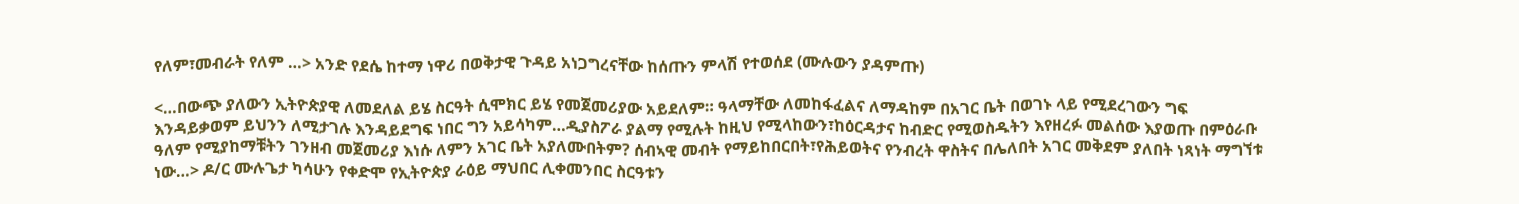የለም፣መብራት የለም …> አንድ የደሴ ከተማ ነዋሪ በወቅታዊ ጉዳይ አነጋግረናቸው ከሰጡን ምላሽ የተወሰደ (ሙሉውን ያዳምጡ)

<…በውጭ ያለውን ኢትዮጵያዊ ለመደለል ይሄ ስርዓት ሲሞክር ይሄ የመጀመሪያው አይደለም። ዓላማቸው ለመከፋፈልና ለማዳከም በአገር ቤት በወገኑ ላይ የሚደረገውን ግፍ እንዳይቃወም ይህንን ለሚታገሉ እንዳይደግፍ ነበር ግን አይሳካም…ዲያስፖራ ያልማ የሚሉት ከዚህ የሚላከውን፣ከዕርዳታና ከብድር የሚወስዱትን እየዘረፉ መልሰው እያወጡ በምዕራቡ ዓለም የሚያከማቹትን ገንዘብ መጀመሪያ እነሱ ለምን አገር ቤት አያለሙበትም? ሰብኣዊ መብት የማይከበርበት፣የሕይወትና የንብረት ዋስትና በሌለበት አገር መቅደም ያለበት ነጻነት ማግኘቱ ነው…> ዶ/ር ሙሉጌታ ካሳሁን የቀድሞ የኢትዮጵያ ራዕይ ማህበር ሊቀመንበር ስርዓቱን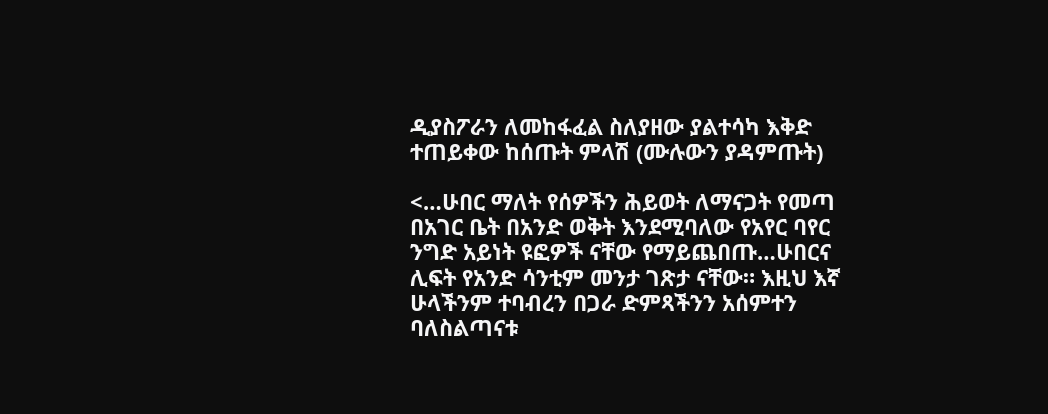ዲያስፖራን ለመከፋፈል ስለያዘው ያልተሳካ እቅድ ተጠይቀው ከሰጡት ምላሽ (ሙሉውን ያዳምጡት)

<…ሁበር ማለት የሰዎችን ሕይወት ለማናጋት የመጣ በአገር ቤት በአንድ ወቅት እንደሚባለው የአየር ባየር ንግድ አይነት ዩፎዎች ናቸው የማይጨበጡ…ሁበርና ሊፍት የአንድ ሳንቲም መንታ ገጽታ ናቸው። እዚህ እኛ ሁላችንም ተባብረን በጋራ ድምጻችንን አሰምተን ባለስልጣናቱ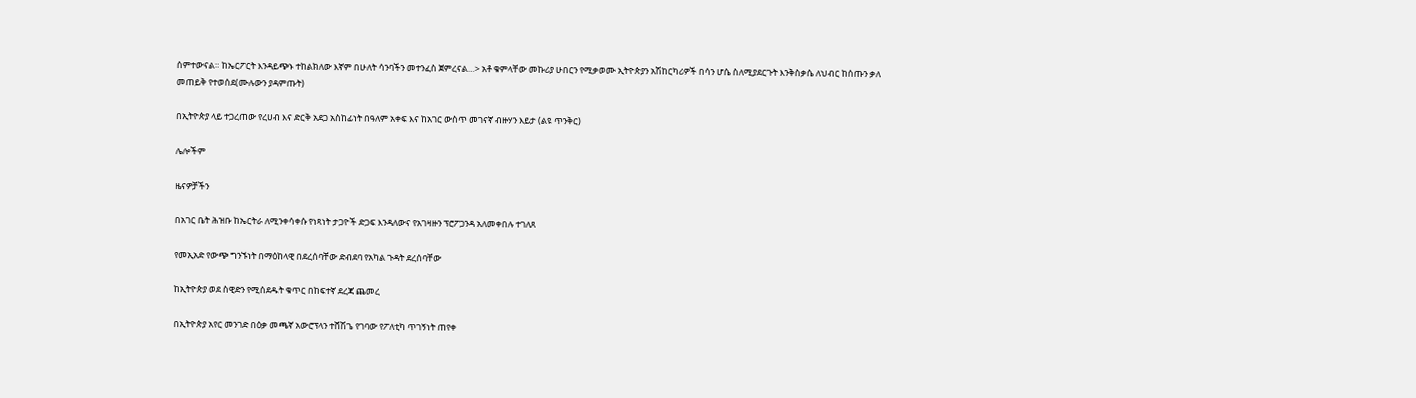ሰምተውናል። ከኤርፖርት እንዳይጭኑ ተከልክለው እኛም በሁለት ሳንባችን መተንፈስ ጀምረናል…> አቶ ቁምላቸው መኩሪያ ሁበርን የሚቃወሙ ኢትዮጵያን አሽከርካሪዎች በሳን ሆሴ ስለሚያደርጉት እንቅስቃሴ ለህብር ከሰጡን ቃለ መጠይቅ የተወሰደ(ሙሉውን ያዳምጡት)

በኢትዮጵያ ላይ ተጋረጠው የረሀብ እና ድርቅ አደጋ አስከፊነት በዓለም አቀፍ እና ከአገር ውስጥ መገናኛ ብዙሃን እይታ (ልዩ ጥንቅር)

ሌሎችም

ዜናዎቻችን

በአገር ቤት ሕዝቡ ከኤርትራ ለሚንቀሳቀሱ የነጻነት ታጋዮች ድጋፍ እንዳለውና የአገዛዙን ፕሮፖጋንዳ አለመቀበሉ ተገለጸ

የመኢአድ የውጭ ግንኙነት በማዕከላዊ በደረሰባቸው ድብደባ የአካል ጉዳት ደረሰባቸው

ከኢትዮጵያ ወደ ስዊድን የሚሰደዱት ቁጥር በከፍተኛ ደረጃ ጨመረ

በኢትዮጵያ አየር መንገድ በዕቃ መጫኛ አውሮፕላን ተሸሽጌ የገባው የፖለቲካ ጥገኝነት ጠየቀ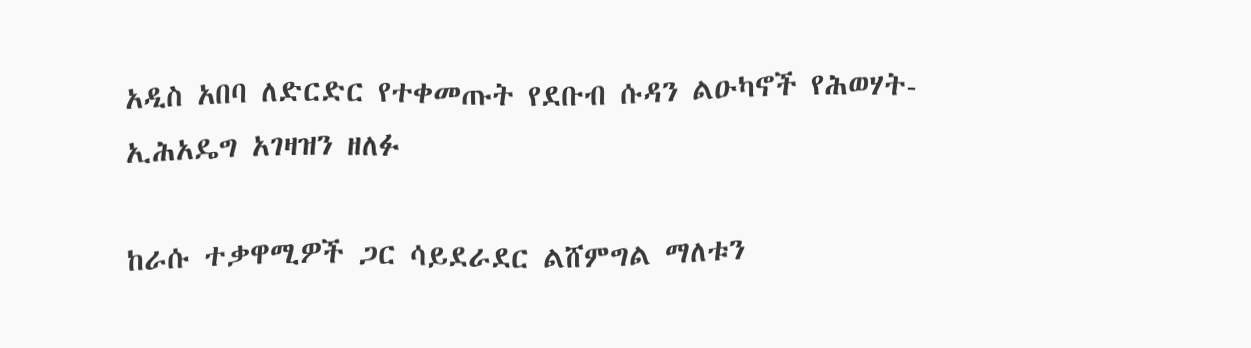አዲስ አበባ ለድርድር የተቀመጡት የደቡብ ሱዳን ልዑካኖች የሕወሃት-ኢሕአዴግ አገዛዝን ዘለፉ

ከራሱ ተቃዋሚዎች ጋር ሳይደራደር ልሸምግል ማለቱን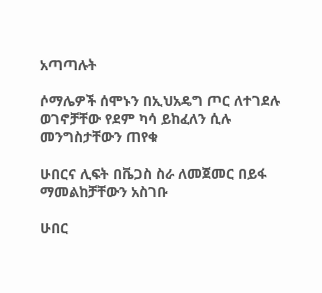አጣጣሉት

ሶማሌዎች ሰሞኑን በኢህአዴግ ጦር ለተገደሉ ወገኖቻቸው የደም ካሳ ይከፈለን ሲሉ መንግስታቸውን ጠየቁ

ሁበርና ሊፍት በቬጋስ ስራ ለመጀመር በይፋ ማመልከቻቸውን አስገቡ

ሁበር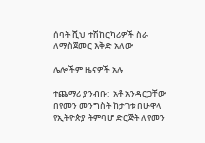ሰባት ሺህ ተሽከርካሪዎች ስራ ለማስጀመር እቅድ አለው

ሌሎችም ዜናዎች አሉ

ተጨማሪ ያንብቡ:  አቶ አንዳርጋቸው በየመን መንግስት ከታገቱ በሁዋላ የኢትዮጵያ ትምባሆ ድርጅት ለየመን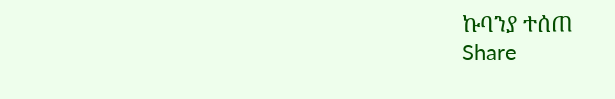ኩባንያ ተሰጠ
Share